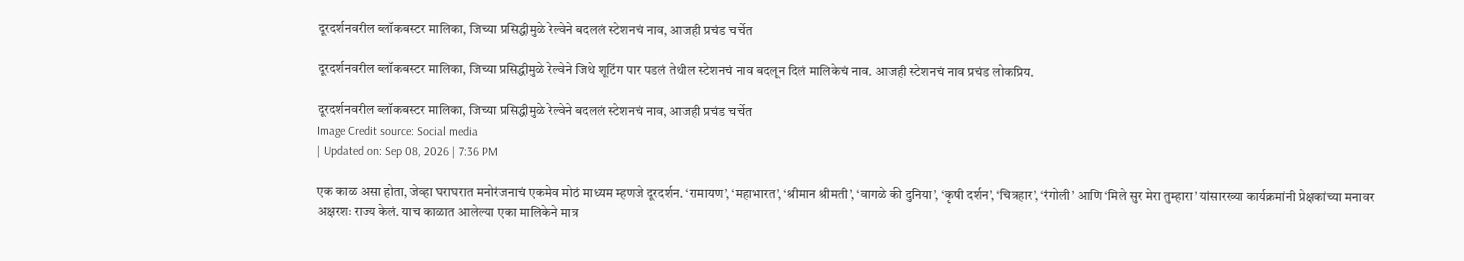दूरदर्शनवरील ब्लॉकबस्टर मालिका, जिच्या प्रसिद्धीमुळे रेल्वेने बदललं स्टेशनचं नाव, आजही प्रचंड चर्चेत

दूरदर्शनवरील ब्लॉकबस्टर मालिका, जिच्या प्रसिद्धीमुळे रेल्वेने जिथे शूटिंग पार पडलं तेथील स्टेशनचं नाव बदलून दिलं मालिकेचं नाव. आजही स्टेशनचं नाव प्रचंड लोकप्रिय.

दूरदर्शनवरील ब्लॉकबस्टर मालिका, जिच्या प्रसिद्धीमुळे रेल्वेने बदललं स्टेशनचं नाव, आजही प्रचंड चर्चेत
Image Credit source: Social media
| Updated on: Sep 08, 2026 | 7:36 PM

एक काळ असा होता, जेव्हा घराघरात मनोरंजनाचं एकमेव मोठं माध्यम म्हणजे दूरदर्शन. ‘रामायण’, ‘महाभारत’, ‘श्रीमान श्रीमती’, ‘वागळे की दुनिया’, ‘कृषी दर्शन’, ‘चित्रहार’, ‘रंगोली’ आणि ‘मिले सुर मेरा तुम्हारा’ यांसारख्या कार्यक्रमांनी प्रेक्षकांच्या मनावर अक्षरशः राज्य केलं. याच काळात आलेल्या एका मालिकेने मात्र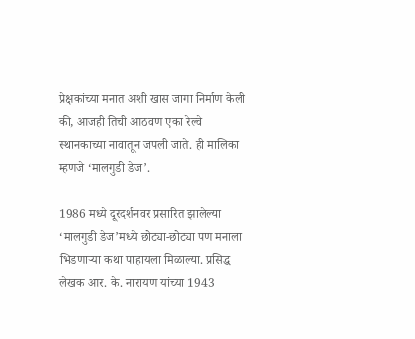प्रेक्षकांच्या मनात अशी खास जागा निर्माण केली की, आजही तिची आठवण एका रेल्वे स्थानकाच्या नावातून जपली जाते. ही मालिका म्हणजे ‘मालगुडी डेज’.

1986 मध्ये दूरदर्शनवर प्रसारित झालेल्या ‘मालगुडी डेज’मध्ये छोट्या-छोट्या पण मनाला भिडणाऱ्या कथा पाहायला मिळाल्या. प्रसिद्ध लेखक आर. के. नारायण यांच्या 1943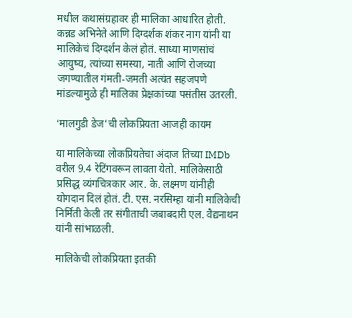मधील कथासंग्रहावर ही मालिका आधारित होती. कन्नड अभिनेते आणि दिग्दर्शक शंकर नाग यांनी या मालिकेचं दिग्दर्शन केलं होतं. साध्या माणसांचं आयुष्य, त्यांच्या समस्या, नाती आणि रोजच्या जगण्यातील गंमती-जमती अत्यंत सहजपणे मांडल्यामुळे ही मालिका प्रेक्षकांच्या पसंतीस उतरली.

‘मालगुडी डेज’ची लोकप्रियता आजही कायम

या मालिकेच्या लोकप्रियतेचा अंदाज तिच्या IMDb वरील 9.4 रेटिंगवरून लावता येतो. मालिकेसाठी प्रसिद्ध व्यंगचित्रकार आर. के. लक्ष्मण यांनीही योगदान दिलं होतं. टी. एस. नरसिम्हा यांनी मालिकेची निर्मिती केली तर संगीताची जबाबदारी एल. वैद्यनाथन यांनी सांभाळली.

मालिकेची लोकप्रियता इतकी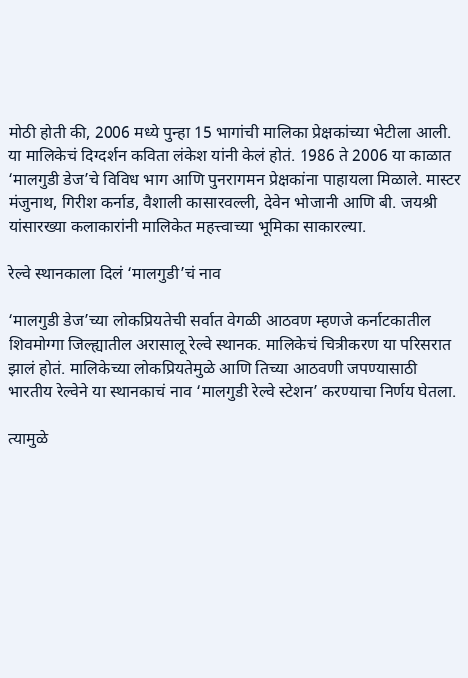मोठी होती की, 2006 मध्ये पुन्हा 15 भागांची मालिका प्रेक्षकांच्या भेटीला आली. या मालिकेचं दिग्दर्शन कविता लंकेश यांनी केलं होतं. 1986 ते 2006 या काळात ‘मालगुडी डेज’चे विविध भाग आणि पुनरागमन प्रेक्षकांना पाहायला मिळाले. मास्टर मंजुनाथ, गिरीश कर्नाड, वैशाली कासारवल्ली, देवेन भोजानी आणि बी. जयश्री यांसारख्या कलाकारांनी मालिकेत महत्त्वाच्या भूमिका साकारल्या.

रेल्वे स्थानकाला दिलं ‘मालगुडी’चं नाव

‘मालगुडी डेज’च्या लोकप्रियतेची सर्वात वेगळी आठवण म्हणजे कर्नाटकातील शिवमोग्गा जिल्ह्यातील अरासालू रेल्वे स्थानक. मालिकेचं चित्रीकरण या परिसरात झालं होतं. मालिकेच्या लोकप्रियतेमुळे आणि तिच्या आठवणी जपण्यासाठी भारतीय रेल्वेने या स्थानकाचं नाव ‘मालगुडी रेल्वे स्टेशन’ करण्याचा निर्णय घेतला.

त्यामुळे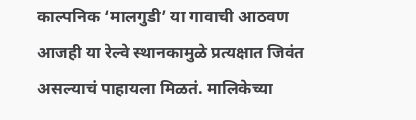काल्पनिक ‘मालगुडी’ या गावाची आठवण आजही या रेल्वे स्थानकामुळे प्रत्यक्षात जिवंत असल्याचं पाहायला मिळतं. मालिकेच्या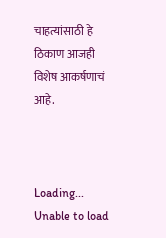चाहत्यांसाठी हे ठिकाण आजही विशेष आकर्षणाचं आहे.



Loading...
Unable to load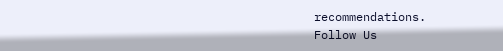recommendations.
Follow Us